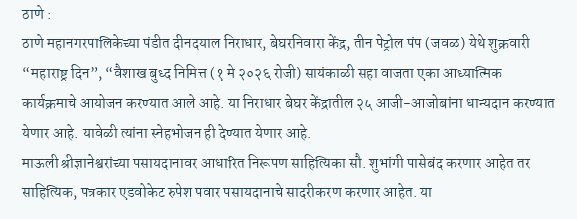ठाणे :
ठाणे महानगरपालिकेच्या पंडीत दीनदयाल निराधार, बेघरनिवारा केंद्र, तीन पेट्रोल पंप (जवळ) येथे शुक्रवारी “महाराष्ट्र दिन”, “वैशाख बुध्द निमित्त (१ मे २०२६ रोजी) सायंकाळी सहा वाजता एका आध्यात्मिक कार्यक्रमाचे आयोजन करण्यात आले आहे. या निराधार बेघर केंद्रातील २५ आजी-आजोबांना धान्यदान करण्यात येणार आहे. यावेळी त्यांना स्नेहभोजन ही देण्यात येणार आहे.
माऊली श्रीज्ञानेश्वरांच्या पसायदानावर आधारित निरूपण साहित्यिका सौ. शुभांगी पासेबंद करणार आहेत तर साहित्यिक, पत्रकार एडवोकेट रुपेश पवार पसायदानाचे सादरीकरण करणार आहेत. या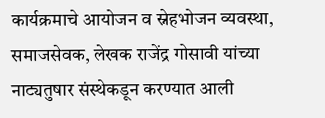कार्यक्रमाचे आयोजन व स्नेहभोजन व्यवस्था, समाजसेवक, लेखक राजेंद्र गोसावी यांच्या नाट्यतुषार संस्थेकडून करण्यात आली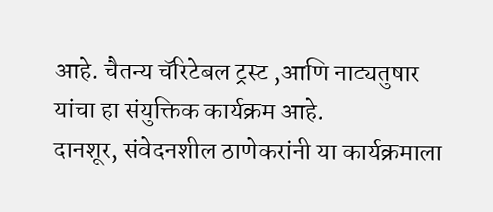आहे. चैतन्य चॅरिटेबल ट्रस्ट ,आणि नाट्यतुषार यांचा हा संयुक्तिक कार्यक्रम आहे.
दानशूर, संवेदनशील ठाणेकरांनी या कार्यक्रमाला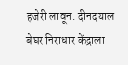हजेरी लावून. दीनदयाल बेघर निराधार केंद्राला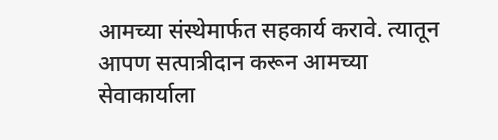आमच्या संस्थेमार्फत सहकार्य करावे. त्यातून आपण सत्पात्रीदान करून आमच्या सेवाकार्याला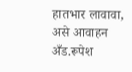हातभार लावावा, असे आवाहन अँड.रूपेश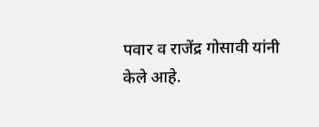पवार व राजेंद्र गोसावी यांनी केले आहे.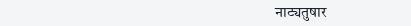नाट्यतुषार